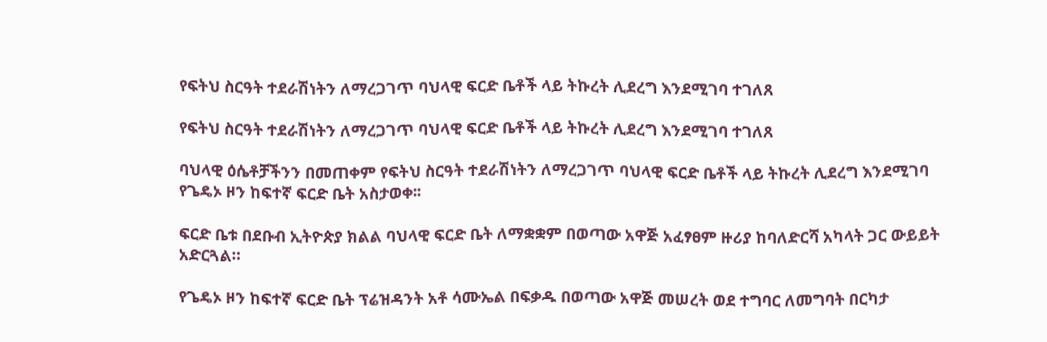የፍትህ ስርዓት ተደራሽነትን ለማረጋገጥ ባህላዊ ፍርድ ቤቶች ላይ ትኩረት ሊደረግ እንደሚገባ ተገለጸ

የፍትህ ስርዓት ተደራሽነትን ለማረጋገጥ ባህላዊ ፍርድ ቤቶች ላይ ትኩረት ሊደረግ እንደሚገባ ተገለጸ

ባህላዊ ዕሴቶቻችንን በመጠቀም የፍትህ ስርዓት ተደራሽነትን ለማረጋገጥ ባህላዊ ፍርድ ቤቶች ላይ ትኩረት ሊደረግ እንደሚገባ የጌዴኦ ዞን ከፍተኛ ፍርድ ቤት አስታወቀ፡፡

ፍርድ ቤቱ በደቡብ ኢትዮጵያ ክልል ባህላዊ ፍርድ ቤት ለማቋቋም በወጣው አዋጅ አፈፃፀም ዙሪያ ከባለድርሻ አካላት ጋር ውይይት አድርጓል።

የጌዴኦ ዞን ከፍተኛ ፍርድ ቤት ፕሬዝዳንት አቶ ሳሙኤል በፍቃዱ በወጣው አዋጅ መሠረት ወደ ተግባር ለመግባት በርካታ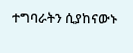ተግባራትን ሲያከናውኑ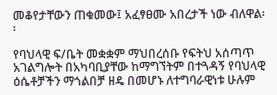መቆየታቸውን ጠቁመው፤ አፈፃፀሙ አበረታች ነው ብለዋል፡፡

የባህላዊ ፍ/ቤት መቋቋም ማህበረሰቡ የፍትህ አሰጣጥ አገልግሎት በአካባቢያቸው ከማግኘትም በተጓዳኝ የባህላዊ ዕሴቶቻችን ማጎልበቻ ዘዴ በመሆኑ ለተግባራዊነቱ ሁሉም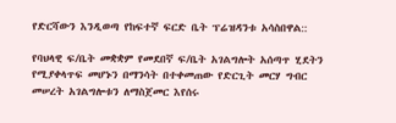የድርሻውን እንዲወጣ የከፍተኛ ፍርድ ቤት ፕሬዝዳንቱ አሳስበዋል::

የባህላዊ ፍ/ቤት መቋቋም የመደበኛ ፍ/ቤት አገልግሎት አሰጣጥ ሂደትን የሚያቀላጥፍ መሆኑን በማንሳት በተቀመጠው የድርጊት መርሃ ግብር መሠረት አገልግሎቱን ለማስጀመር እየሰሩ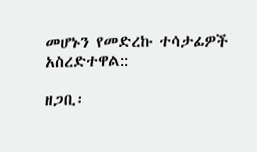መሆኑን የመድረኩ ተሳታፊዎች አስረድተዋል::

ዘጋቢ፡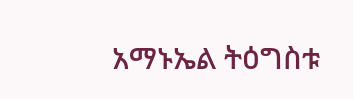አማኑኤል ትዕግስቱ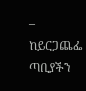– ከይርጋጨፌ ጣቢያችን